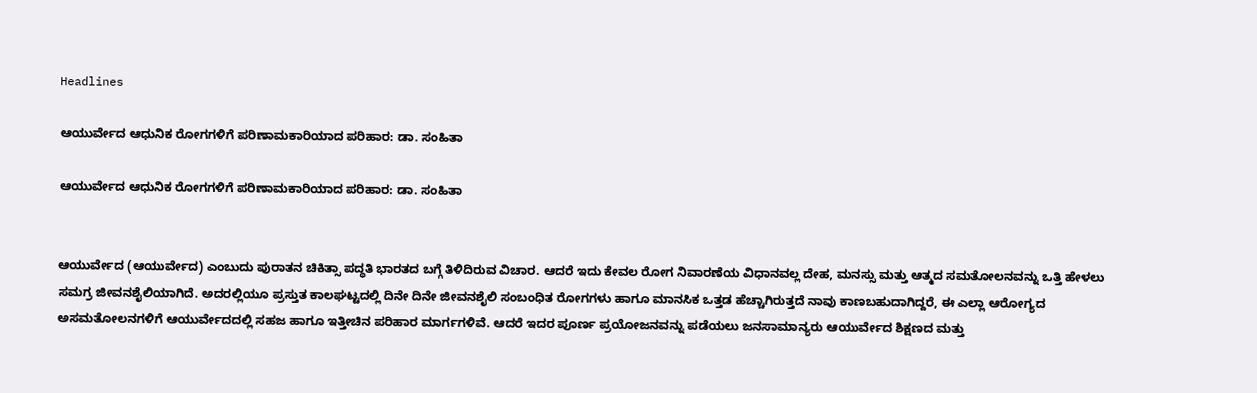Headlines

ಆಯುರ್ವೇದ ಆಧುನಿಕ ರೋಗಗಳಿಗೆ ಪರಿಣಾಮಕಾರಿಯಾದ ಪರಿಹಾರ: ಡಾ. ಸಂಹಿತಾ

ಆಯುರ್ವೇದ ಆಧುನಿಕ ರೋಗಗಳಿಗೆ ಪರಿಣಾಮಕಾರಿಯಾದ ಪರಿಹಾರ: ಡಾ. ಸಂಹಿತಾ


ಆಯುರ್ವೇದ (ಆಯುರ್ವೇದ) ಎಂಬುದು ಪುರಾತನ ಚಿಕಿತ್ಸಾ ಪದ್ಧತಿ ಭಾರತದ ಬಗ್ಗೆ ತಿಳಿದಿರುವ ವಿಚಾರ. ಆದರೆ ಇದು ಕೇವಲ ರೋಗ ನಿವಾರಣೆಯ ವಿಧಾನವಲ್ಲ ದೇಹ, ಮನಸ್ಸು ಮತ್ತು ಆತ್ಮದ ಸಮತೋಲನವನ್ನು ಒತ್ತಿ ಹೇಳಲು ಸಮಗ್ರ ಜೀವನಶೈಲಿಯಾಗಿದೆ. ಅದರಲ್ಲಿಯೂ ಪ್ರಸ್ತುತ ಕಾಲಘಟ್ಟದಲ್ಲಿ ದಿನೇ ದಿನೇ ಜೀವನಶೈಲಿ ಸಂಬಂಧಿತ ರೋಗಗಳು ಹಾಗೂ ಮಾನಸಿಕ ಒತ್ತಡ ಹೆಚ್ಚಾಗಿರುತ್ತದೆ ನಾವು ಕಾಣಬಹುದಾಗಿದ್ದರೆ, ಈ ಎಲ್ಲಾ ಆರೋಗ್ಯದ ಅಸಮತೋಲನಗಳಿಗೆ ಆಯುರ್ವೇದದಲ್ಲಿ ಸಹಜ ಹಾಗೂ ಇತ್ತೀಚಿನ ಪರಿಹಾರ ಮಾರ್ಗಗಳಿವೆ. ಆದರೆ ಇದರ ಪೂರ್ಣ ಪ್ರಯೋಜನವನ್ನು ಪಡೆಯಲು ಜನಸಾಮಾನ್ಯರು ಆಯುರ್ವೇದ ಶಿಕ್ಷಣದ ಮತ್ತು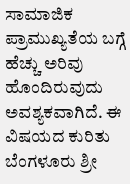ಸಾಮಾಜಿಕ ಪ್ರಾಮುಖ್ಯತೆಯ ಬಗ್ಗೆ ಹೆಚ್ಚು ಅರಿವು ಹೊಂದಿರುವುದು ಅವಶ್ಯಕವಾಗಿದೆ. ಈ ವಿಷಯದ ಕುರಿತು ಬೆಂಗಳೂರು ಶ್ರೀ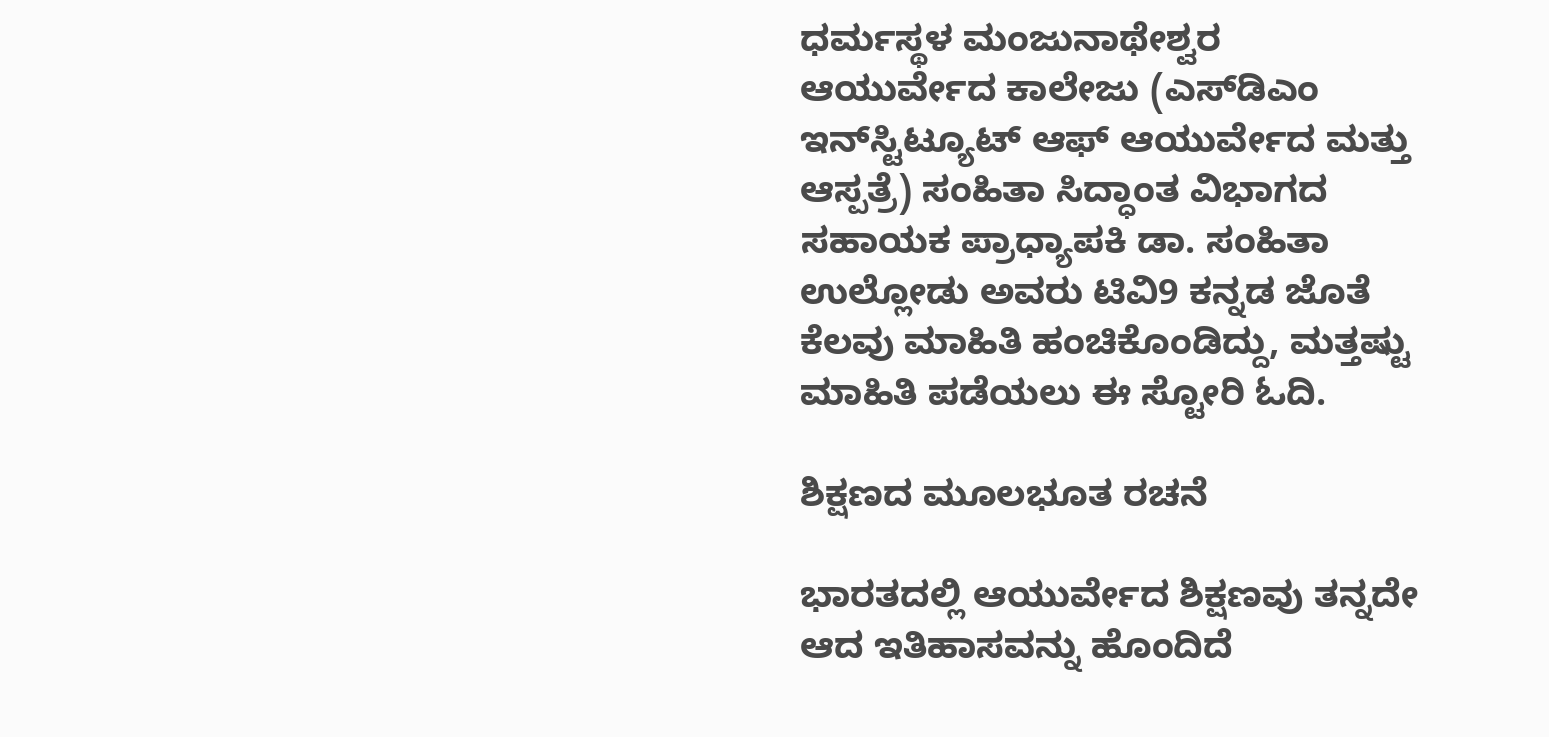ಧರ್ಮಸ್ಥಳ ಮಂಜುನಾಥೇಶ್ವರ ಆಯುರ್ವೇದ ಕಾಲೇಜು (ಎಸ್‌ಡಿಎಂ ಇನ್‌ಸ್ಟಿಟ್ಯೂಟ್ ಆಫ್ ಆಯುರ್ವೇದ ಮತ್ತು ಆಸ್ಪತ್ರೆ) ಸಂಹಿತಾ ಸಿದ್ಧಾಂತ ವಿಭಾಗದ ಸಹಾಯಕ ಪ್ರಾಧ್ಯಾಪಕಿ ಡಾ. ಸಂಹಿತಾ ಉಲ್ಲೋಡು ಅವರು ಟಿವಿ9 ಕನ್ನಡ ಜೊತೆ ಕೆಲವು ಮಾಹಿತಿ ಹಂಚಿಕೊಂಡಿದ್ದು, ಮತ್ತಷ್ಟು ಮಾಹಿತಿ ಪಡೆಯಲು ಈ ಸ್ಟೋರಿ ಓದಿ.

ಶಿಕ್ಷಣದ ಮೂಲಭೂತ ರಚನೆ

ಭಾರತದಲ್ಲಿ ಆಯುರ್ವೇದ ಶಿಕ್ಷಣವು ತನ್ನದೇ ಆದ ಇತಿಹಾಸವನ್ನು ಹೊಂದಿದೆ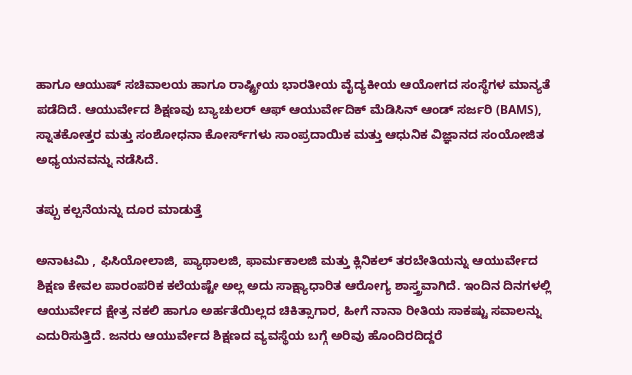ಹಾಗೂ ಆಯುಷ್ ಸಚಿವಾಲಯ ಹಾಗೂ ರಾಷ್ಟ್ರೀಯ ಭಾರತೀಯ ವೈದ್ಯಕೀಯ ಆಯೋಗದ ಸಂಸ್ಥೆಗಳ ಮಾನ್ಯತೆ ಪಡೆದಿದೆ. ಆಯುರ್ವೇದ ಶಿಕ್ಷಣವು ಬ್ಯಾಚುಲರ್ ಆಫ್ ಆಯುರ್ವೇದಿಕ್ ಮೆಡಿಸಿನ್ ಆಂಡ್ ಸರ್ಜರಿ (BAMS), ಸ್ನಾತಕೋತ್ತರ ಮತ್ತು ಸಂಶೋಧನಾ ಕೋರ್ಸ್‌ಗಳು ಸಾಂಪ್ರದಾಯಿಕ ಮತ್ತು ಆಧುನಿಕ ವಿಜ್ಞಾನದ ಸಂಯೋಜಿತ ಅಧ್ಯಯನವನ್ನು ನಡೆಸಿದೆ.

ತಪ್ಪು ಕಲ್ಪನೆಯನ್ನು ದೂರ ಮಾಡುತ್ತೆ

ಅನಾಟಮಿ , ಫಿಸಿಯೋಲಾಜಿ, ಪ್ಯಾಥಾಲಜಿ, ಫಾರ್ಮಕಾಲಜಿ ಮತ್ತು ಕ್ಲಿನಿಕಲ್ ತರಬೇತಿಯನ್ನು ಆಯುರ್ವೇದ ಶಿಕ್ಷಣ ಕೇವಲ ಪಾರಂಪರಿಕ ಕಲೆಯಷ್ಟೇ ಅಲ್ಲ ಅದು ಸಾಕ್ಷ್ಯಾಧಾರಿತ ಆರೋಗ್ಯ ಶಾಸ್ತ್ರವಾಗಿದೆ. ಇಂದಿನ ದಿನಗಳಲ್ಲಿ ಆಯುರ್ವೇದ ಕ್ಷೇತ್ರ ನಕಲಿ ಹಾಗೂ ಅರ್ಹತೆಯಿಲ್ಲದ ಚಿಕಿತ್ಸಾಗಾರ, ಹೀಗೆ ನಾನಾ ರೀತಿಯ ಸಾಕಷ್ಟು ಸವಾಲನ್ನು ಎದುರಿಸುತ್ತಿದೆ. ಜನರು ಆಯುರ್ವೇದ ಶಿಕ್ಷಣದ ವ್ಯವಸ್ಥೆಯ ಬಗ್ಗೆ ಅರಿವು ಹೊಂದಿರದಿದ್ದರೆ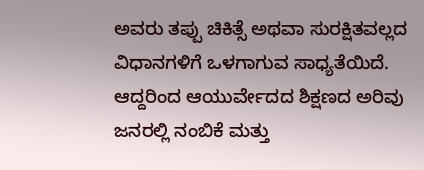ಅವರು ತಪ್ಪು ಚಿಕಿತ್ಸೆ ಅಥವಾ ಸುರಕ್ಷಿತವಲ್ಲದ ವಿಧಾನಗಳಿಗೆ ಒಳಗಾಗುವ ಸಾಧ್ಯತೆಯಿದೆ. ಆದ್ದರಿಂದ ಆಯುರ್ವೇದದ ಶಿಕ್ಷಣದ ಅರಿವು ಜನರಲ್ಲಿ ನಂಬಿಕೆ ಮತ್ತು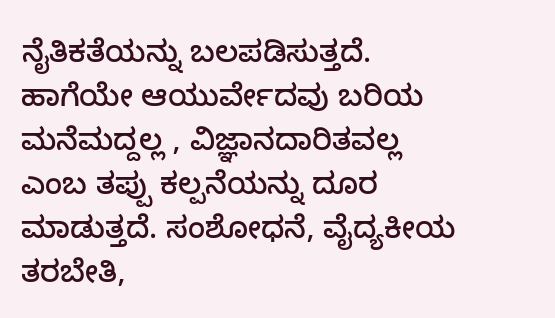ನೈತಿಕತೆಯನ್ನು ಬಲಪಡಿಸುತ್ತದೆ. ಹಾಗೆಯೇ ಆಯುರ್ವೇದವು ಬರಿಯ ಮನೆಮದ್ದಲ್ಲ , ವಿಜ್ಞಾನದಾರಿತವಲ್ಲ ಎಂಬ ತಪ್ಪು ಕಲ್ಪನೆಯನ್ನು ದೂರ ಮಾಡುತ್ತದೆ. ಸಂಶೋಧನೆ, ವೈದ್ಯಕೀಯ ತರಬೇತಿ,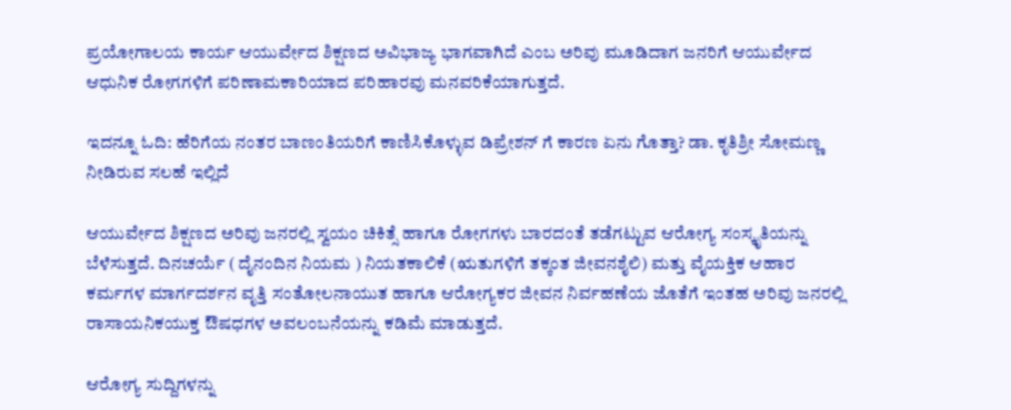ಪ್ರಯೋಗಾಲಯ ಕಾರ್ಯ ಆಯುರ್ವೇದ ಶಿಕ್ಷಣದ ಅವಿಭಾಜ್ಯ ಭಾಗವಾಗಿದೆ ಎಂಬ ಅರಿವು ಮೂಡಿದಾಗ ಜನರಿಗೆ ಆಯುರ್ವೇದ ಆಧುನಿಕ ರೋಗಗಳಿಗೆ ಪರಿಣಾಮಕಾರಿಯಾದ ಪರಿಹಾರವು ಮನವರಿಕೆಯಾಗುತ್ತದೆ.

ಇದನ್ನೂ ಓದಿ: ಹೆರಿಗೆಯ ನಂತರ ಬಾಣಂತಿಯರಿಗೆ ಕಾಣಿಸಿಕೊಳ್ಳುವ ಡಿಪ್ರೇಶನ್ ಗೆ ಕಾರಣ ಏನು ಗೊತ್ತಾ? ಡಾ. ಕೃತಿಶ್ರೀ ಸೋಮಣ್ಣ ನೀಡಿರುವ ಸಲಹೆ ಇಲ್ಲಿದೆ

ಆಯುರ್ವೇದ ಶಿಕ್ಷಣದ ಅರಿವು ಜನರಲ್ಲಿ ಸ್ವಯಂ ಚಿಕಿತ್ಸೆ ಹಾಗೂ ರೋಗಗಳು ಬಾರದಂತೆ ತಡೆಗಟ್ಟುವ ಆರೋಗ್ಯ ಸಂಸ್ಕೃತಿಯನ್ನು ಬೆಳೆಸುತ್ತದೆ. ದಿನಚರ್ಯೆ ( ದೈನಂದಿನ ನಿಯಮ ) ನಿಯತಕಾಲಿಕೆ (ಋತುಗಳಿಗೆ ತಕ್ಕಂತ ಜೀವನಶೈಲಿ) ಮತ್ತು ವೈಯಕ್ತಿಕ ಆಹಾರ ಕರ್ಮಗಳ ಮಾರ್ಗದರ್ಶನ ವೃತ್ತಿ ಸಂತೋಲನಾಯುತ ಹಾಗೂ ಆರೋಗ್ಯಕರ ಜೀವನ ನಿರ್ವಹಣೆಯ ಜೊತೆಗೆ ಇಂತಹ ಅರಿವು ಜನರಲ್ಲಿ ರಾಸಾಯನಿಕಯುಕ್ತ ಔಷಧಗಳ ಅವಲಂಬನೆಯನ್ನು ಕಡಿಮೆ ಮಾಡುತ್ತದೆ.

ಆರೋಗ್ಯ ಸುದ್ದಿಗಳನ್ನು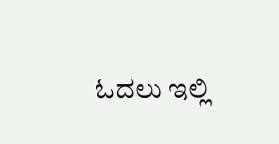ಓದಲು ಇಲ್ಲಿ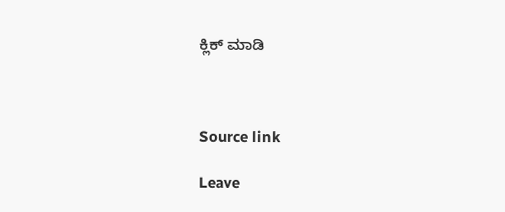ಕ್ಲಿಕ್ ಮಾಡಿ



Source link

Leave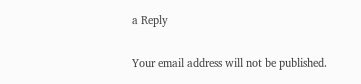a Reply

Your email address will not be published.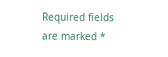Required fields are marked *